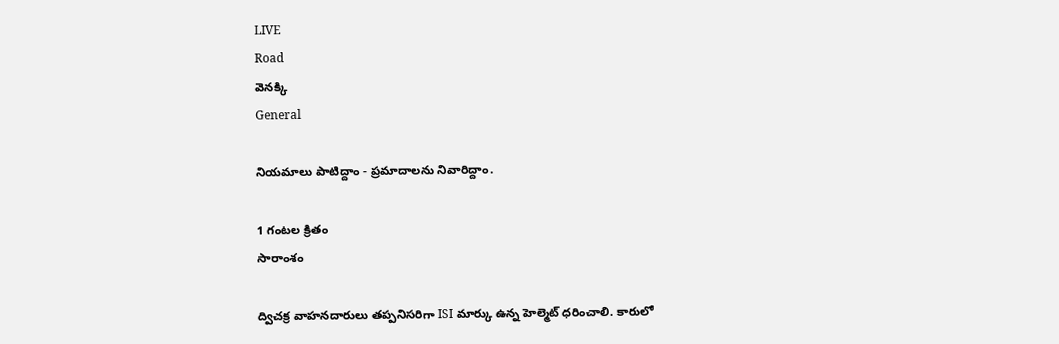LIVE
Road
వెనక్కి
General

నియమాలు పాటిద్దాం - ప్రమాదాలను నివారిద్దాం.

1 గంటల క్రితం
సారాంశం

ద్విచక్ర వాహనదారులు తప్పనిసరిగా ISI మార్కు ఉన్న హెల్మెట్ ధరించాలి. కారులో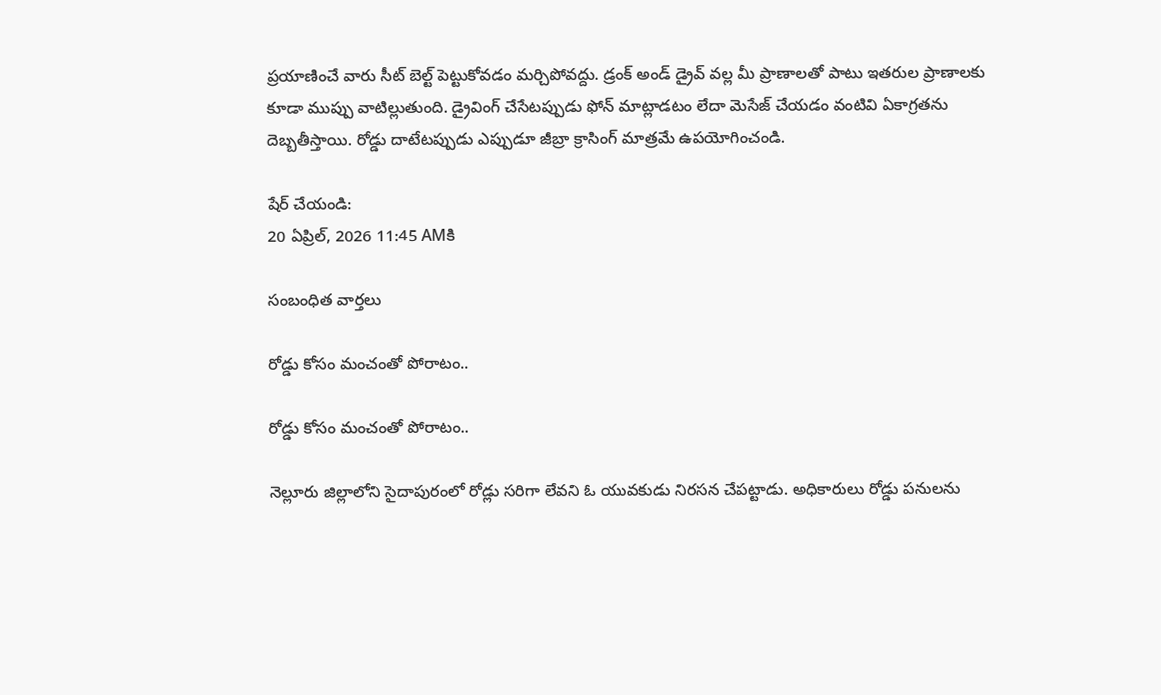ప్రయాణించే వారు సీట్ బెల్ట్ పెట్టుకోవడం మర్చిపోవద్దు. డ్రంక్ అండ్ డ్రైవ్ వల్ల మీ ప్రాణాలతో పాటు ఇతరుల ప్రాణాలకు కూడా ముప్పు వాటిల్లుతుంది. డ్రైవింగ్ చేసేటప్పుడు ఫోన్ మాట్లాడటం లేదా మెసేజ్ చేయడం వంటివి ఏకాగ్రతను దెబ్బతీస్తాయి. రోడ్డు దాటేటప్పుడు ఎప్పుడూ జీబ్రా క్రాసింగ్ మాత్రమే ఉపయోగించండి.

షేర్ చేయండి:
20 ఏప్రిల్, 2026 11:45 AMకి

సంబంధిత వార్తలు

రోడ్డు కోసం మంచంతో పోరాటం..

రోడ్డు కోసం మంచంతో పోరాటం..

నెల్లూరు జిల్లాలోని సైదాపురంలో రోడ్లు సరిగా లేవని ఓ యువకుడు నిరసన చేపట్టాడు. అధికారులు రోడ్డు పనులను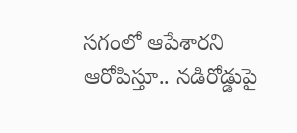సగంలో ఆపేశారని ఆరోపిస్తూ.. నడిరోడ్డుపై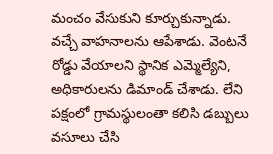మంచం వేసుకుని కూర్చుకున్నాడు. వచ్చే వాహనాలను ఆపేశాడు. వెంటనే రోడ్డు వేయాలని స్థానిక ఎమ్మెల్యేని, అధికారులను డిమాండ్ చేశాడు. లేని పక్షంలో గ్రామస్థులంతా కలిసి డబ్బులు వసూలు చేసి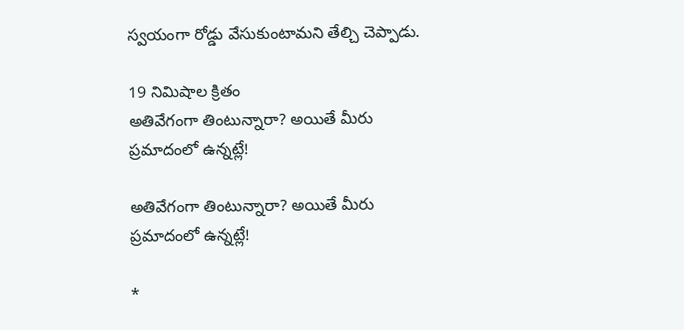స్వయంగా రోడ్డు వేసుకుంటామని తేల్చి చెప్పాడు.

19 నిమిషాల క్రితం
అతివేగంగా తింటున్నారా? అయితే మీరు ప్రమాదంలో ఉన్నట్లే!

అతివేగంగా తింటున్నారా? అయితే మీరు ప్రమాదంలో ఉన్నట్లే!

*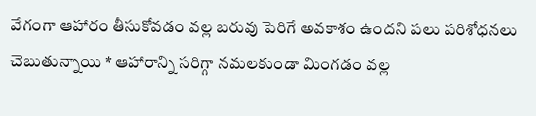వేగంగా ఆహారం తీసుకోవడం వల్ల బరువు పెరిగే అవకాశం ఉందని పలు పరిశోధనలు చెబుతున్నాయి * ఆహారాన్ని సరిగ్గా నమలకుండా మింగడం వల్ల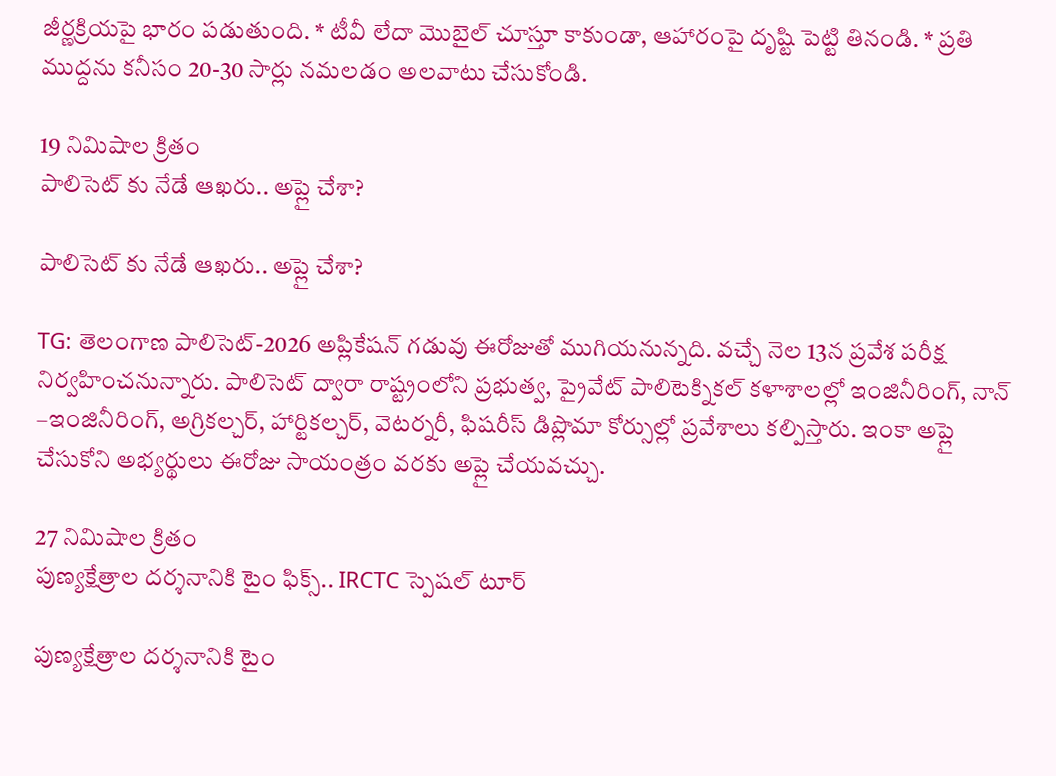జీర్ణక్రియపై భారం పడుతుంది. * టీవీ లేదా మొబైల్ చూస్తూ కాకుండా, ఆహారంపై దృష్టి పెట్టి తినండి. * ప్రతి ముద్దను కనీసం 20-30 సార్లు నమలడం అలవాటు చేసుకోండి.

19 నిమిషాల క్రితం
పాలిసెట్ కు నేడే ఆఖరు.. అప్లై చేశా?

పాలిసెట్ కు నేడే ఆఖరు.. అప్లై చేశా?

TG: తెలంగాణ పాలిసెట్-2026 అప్లికేషన్ గడువు ఈరోజుతో ముగియనున్నది. వచ్చే నెల 13న ప్రవేశ పరీక్ష నిర్వహించనున్నారు. పాలిసెట్ ద్వారా రాష్ట్రంలోని ప్రభుత్వ, ప్రైవేట్ పాలిటెక్నికల్ కళాశాలల్లో ఇంజినీరింగ్, నాన్ –ఇంజినీరింగ్, అగ్రికల్చర్, హార్టికల్చర్, వెటర్నరీ, ఫిషరీస్ డిప్లొమా కోర్సుల్లో ప్రవేశాలు కల్పిస్తారు. ఇంకా అప్లై చేసుకోని అభ్యర్థులు ఈరోజు సాయంత్రం వరకు అప్లై చేయవచ్చు.

27 నిమిషాల క్రితం
పుణ్యక్షేత్రాల దర్శనానికి టైం ఫిక్స్.. IRCTC స్పెషల్ టూర్

పుణ్యక్షేత్రాల దర్శనానికి టైం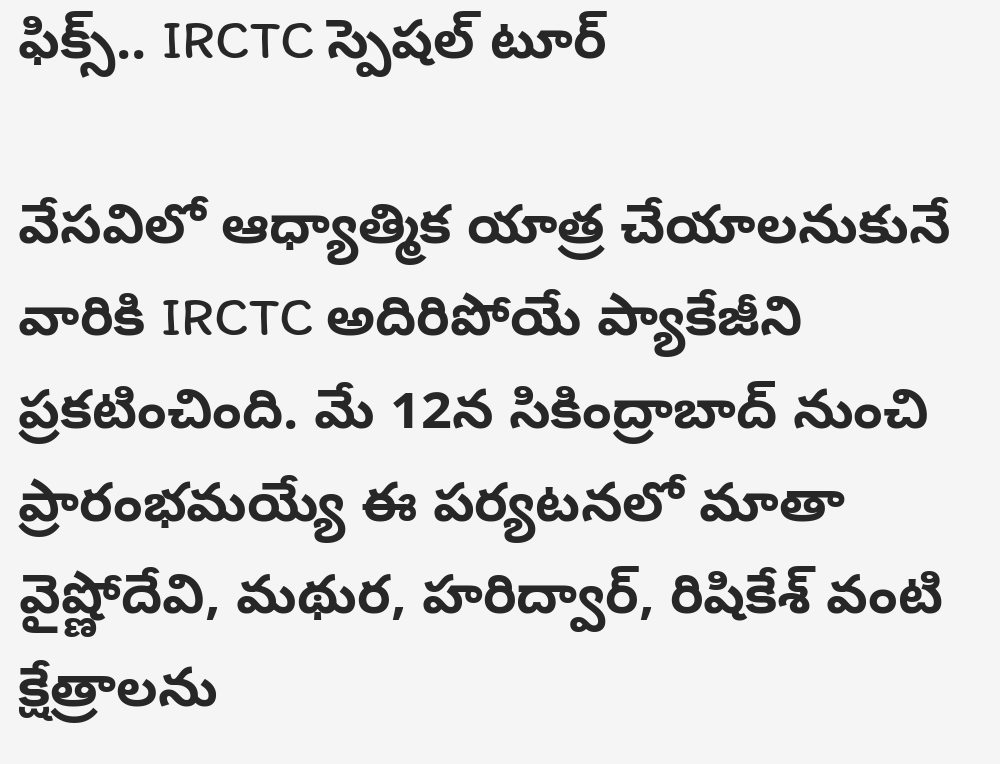ఫిక్స్.. IRCTC స్పెషల్ టూర్

వేసవిలో ఆధ్యాత్మిక యాత్ర చేయాలనుకునే వారికి IRCTC అదిరిపోయే ప్యాకేజీని ప్రకటించింది. మే 12న సికింద్రాబాద్ నుంచి ప్రారంభమయ్యే ఈ పర్యటనలో మాతా వైష్ణోదేవి, మథుర, హరిద్వార్, రిషికేశ్ వంటి క్షేత్రాలను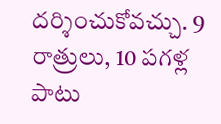దర్శించుకోవచ్చు. 9 రాత్రులు, 10 పగళ్ల పాటు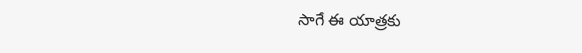సాగే ఈ యాత్రకు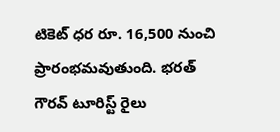టికెట్ ధర రూ. 16,500 నుంచి ప్రారంభమవుతుంది. భరత్ గౌరవ్ టూరిస్ట్ రైలు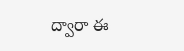ద్వారా ఈ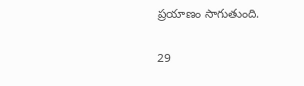ప్రయాణం సాగుతుంది.

29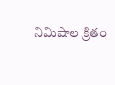నిమిషాల క్రితం